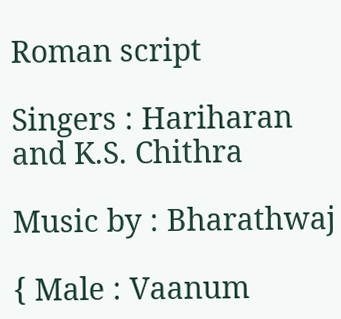Roman script

Singers : Hariharan and K.S. Chithra

Music by : Bharathwaj

{ Male : Vaanum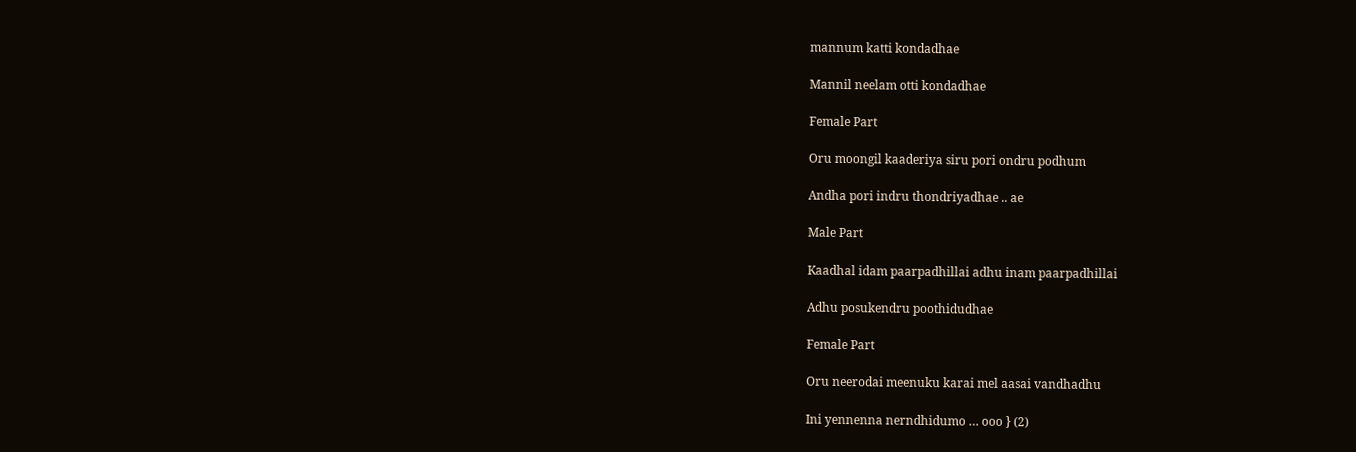mannum katti kondadhae

Mannil neelam otti kondadhae

Female Part

Oru moongil kaaderiya siru pori ondru podhum

Andha pori indru thondriyadhae .. ae

Male Part

Kaadhal idam paarpadhillai adhu inam paarpadhillai

Adhu posukendru poothidudhae

Female Part

Oru neerodai meenuku karai mel aasai vandhadhu

Ini yennenna nerndhidumo … ooo } (2)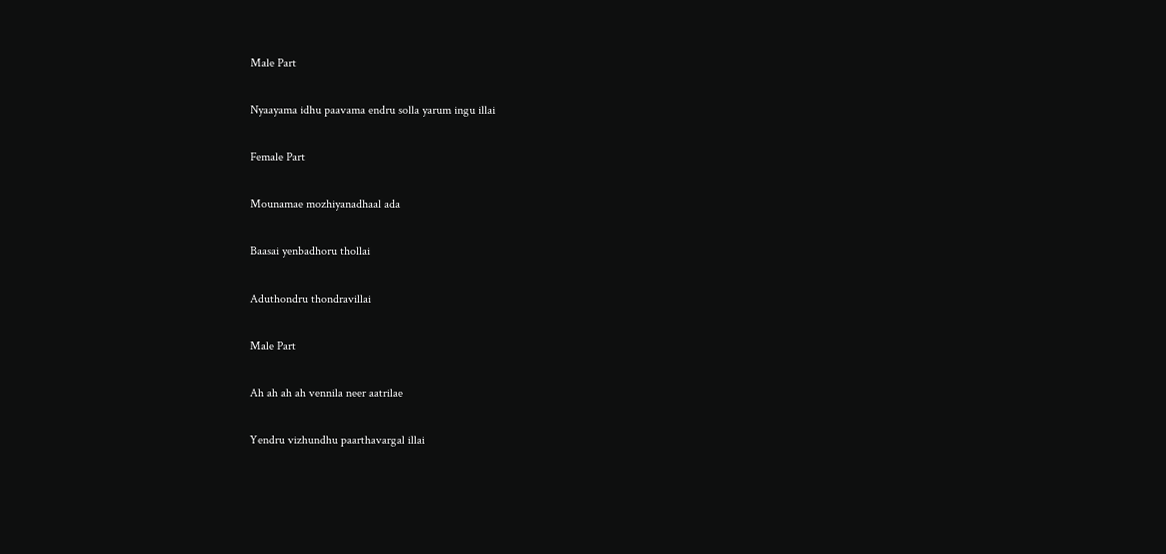Male Part

Nyaayama idhu paavama endru solla yarum ingu illai

Female Part

Mounamae mozhiyanadhaal ada

Baasai yenbadhoru thollai

Aduthondru thondravillai

Male Part

Ah ah ah ah vennila neer aatrilae

Yendru vizhundhu paarthavargal illai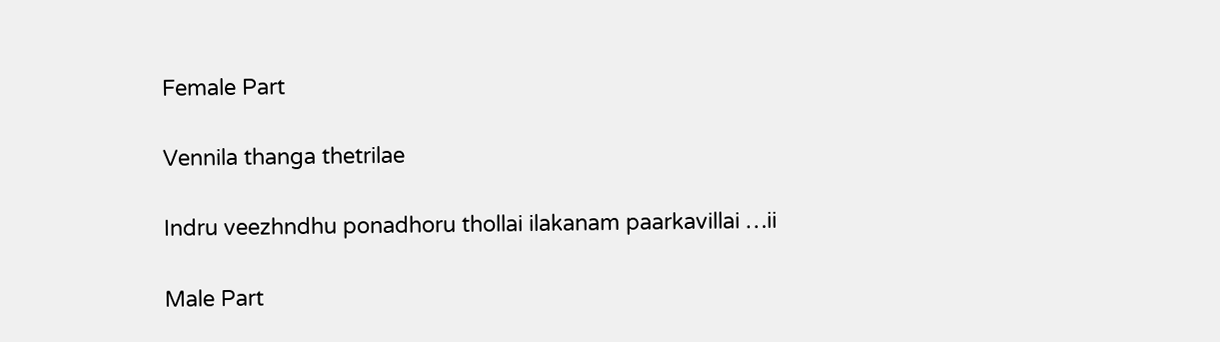Female Part

Vennila thanga thetrilae

Indru veezhndhu ponadhoru thollai ilakanam paarkavillai …ii

Male Part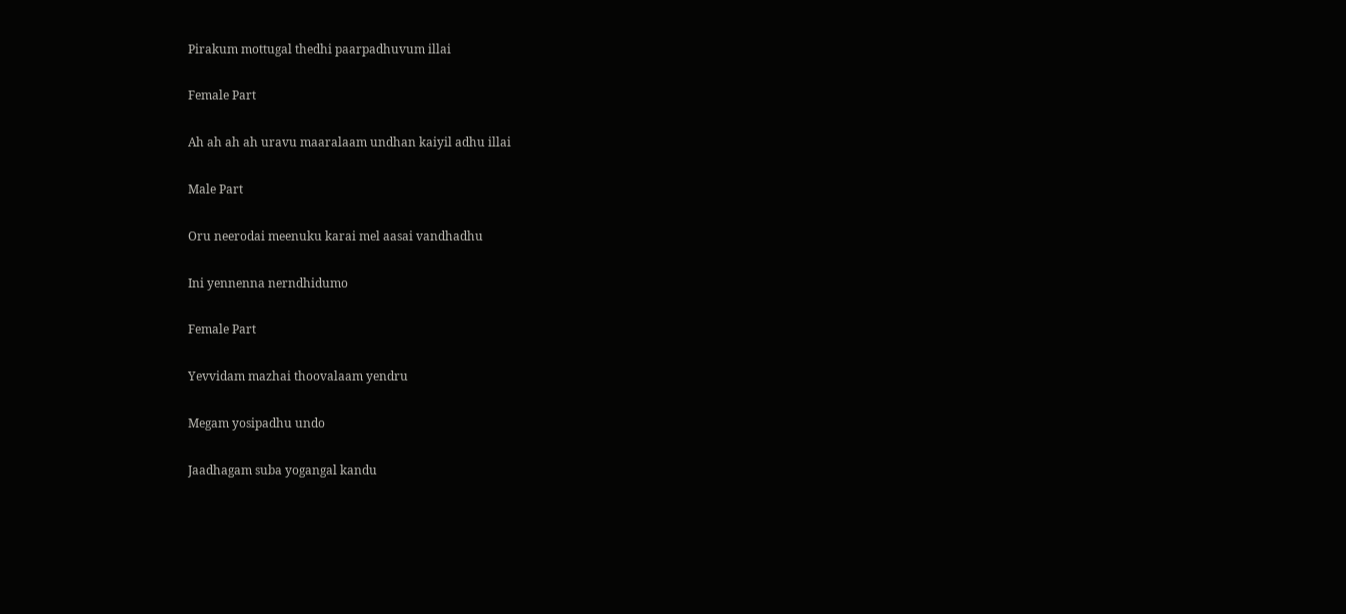Pirakum mottugal thedhi paarpadhuvum illai

Female Part

Ah ah ah ah uravu maaralaam undhan kaiyil adhu illai

Male Part

Oru neerodai meenuku karai mel aasai vandhadhu

Ini yennenna nerndhidumo

Female Part

Yevvidam mazhai thoovalaam yendru

Megam yosipadhu undo

Jaadhagam suba yogangal kandu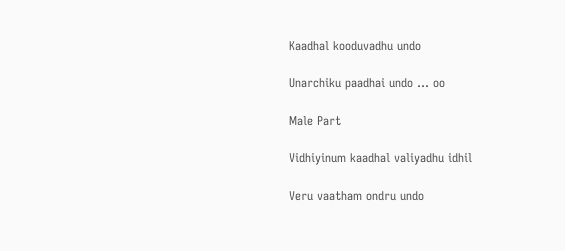Kaadhal kooduvadhu undo

Unarchiku paadhai undo … oo

Male Part

Vidhiyinum kaadhal valiyadhu idhil

Veru vaatham ondru undo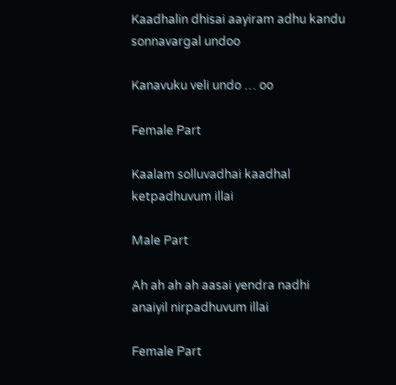Kaadhalin dhisai aayiram adhu kandu sonnavargal undoo

Kanavuku veli undo … oo

Female Part

Kaalam solluvadhai kaadhal ketpadhuvum illai

Male Part

Ah ah ah ah aasai yendra nadhi anaiyil nirpadhuvum illai

Female Part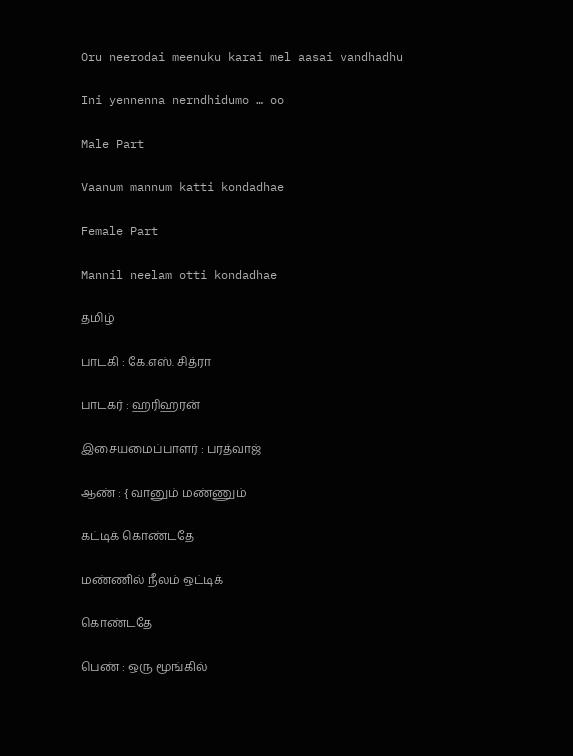Oru neerodai meenuku karai mel aasai vandhadhu

Ini yennenna nerndhidumo … oo

Male Part

Vaanum mannum katti kondadhae

Female Part

Mannil neelam otti kondadhae

தமிழ்

பாடகி : கே.எஸ். சித்ரா

பாடகர் : ஹரிஹரன்

இசையமைப்பாளர் : பரத்வாஜ்

ஆண் : { வானும் மண்ணும்

கட்டிக் கொண்டதே

மண்ணில் நீலம் ஒட்டிக்

கொண்டதே

பெண் : ஒரு மூங்கில்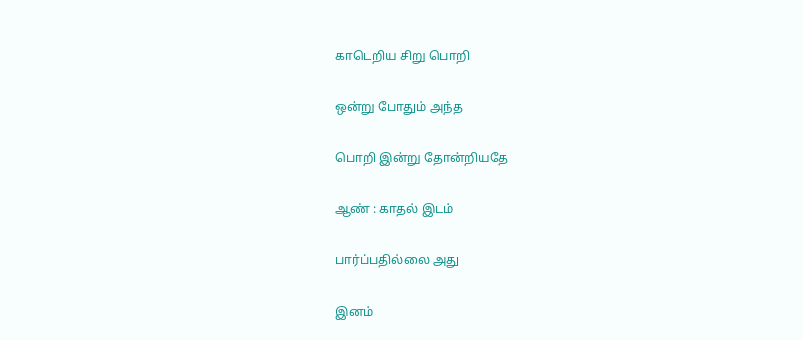காடெறிய சிறு பொறி

ஒன்று போதும் அந்த

பொறி இன்று தோன்றியதே

ஆண் : காதல் இடம்

பார்ப்பதில்லை அது

இனம்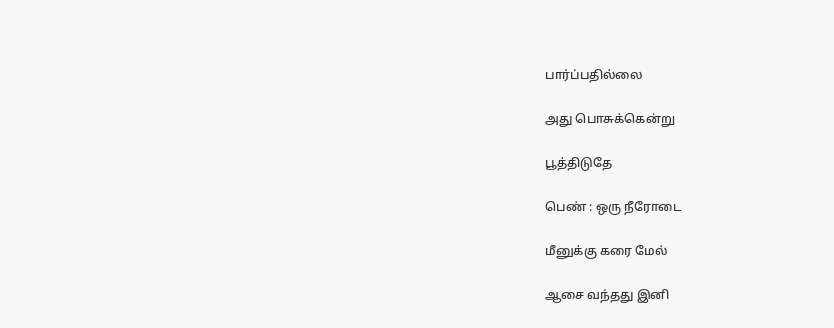பார்ப்பதில்லை

அது பொசுக்கென்று

பூத்திடுதே

பெண் : ஒரு நீரோடை

மீனுக்கு கரை மேல்

ஆசை வந்தது இனி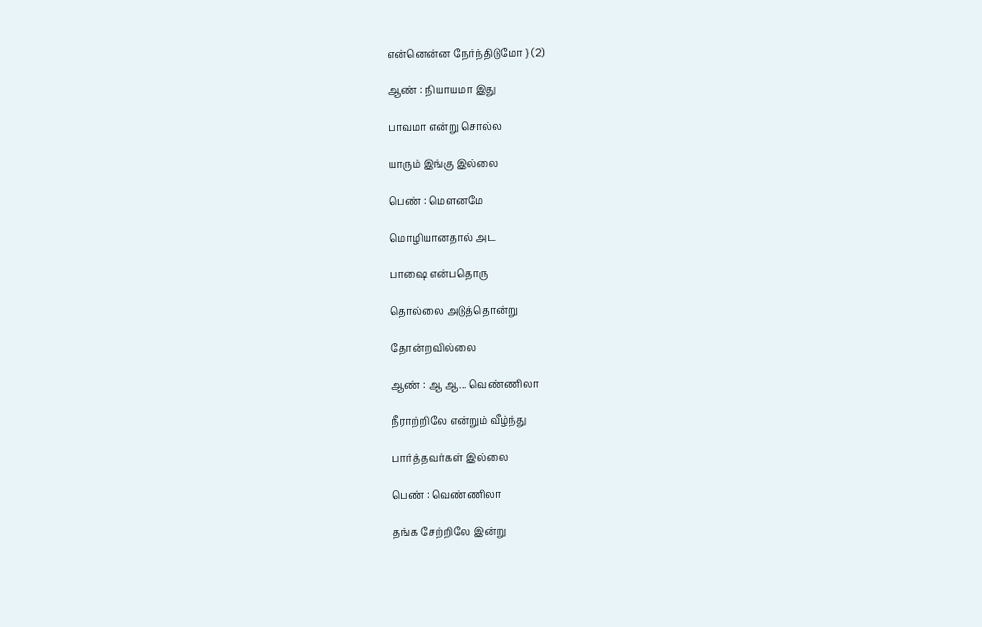என்னென்ன நேர்ந்திடுமோ } (2)

ஆண் : நியாயமா இது

பாவமா என்று சொல்ல

யாரும் இங்கு இல்லை

பெண் : மௌனமே

மொழியானதால் அட

பாஷை என்பதொரு

தொல்லை அடுத்தொன்று

தோன்றவில்லை

ஆண் : ஆ ஆ... வெண்ணிலா

நீராற்றிலே என்றும் வீழ்ந்து

பார்த்தவர்கள் இல்லை

பெண் : வெண்ணிலா

தங்க சேற்றிலே இன்று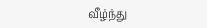வீழ்ந்து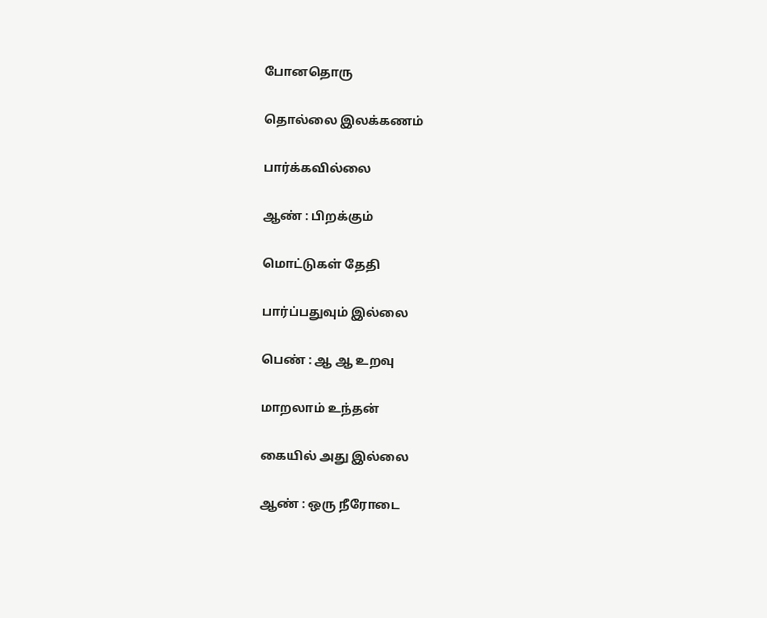போனதொரு

தொல்லை இலக்கணம்

பார்க்கவில்லை

ஆண் : பிறக்கும்

மொட்டுகள் தேதி

பார்ப்பதுவும் இல்லை

பெண் : ஆ ஆ உறவு

மாறலாம் உந்தன்

கையில் அது இல்லை

ஆண் : ஒரு நீரோடை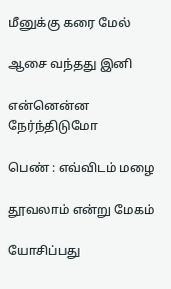மீனுக்கு கரை மேல்

ஆசை வந்தது இனி

என்னென்ன நேர்ந்திடுமோ

பெண் : எவ்விடம் மழை

தூவலாம் என்று மேகம்

யோசிப்பது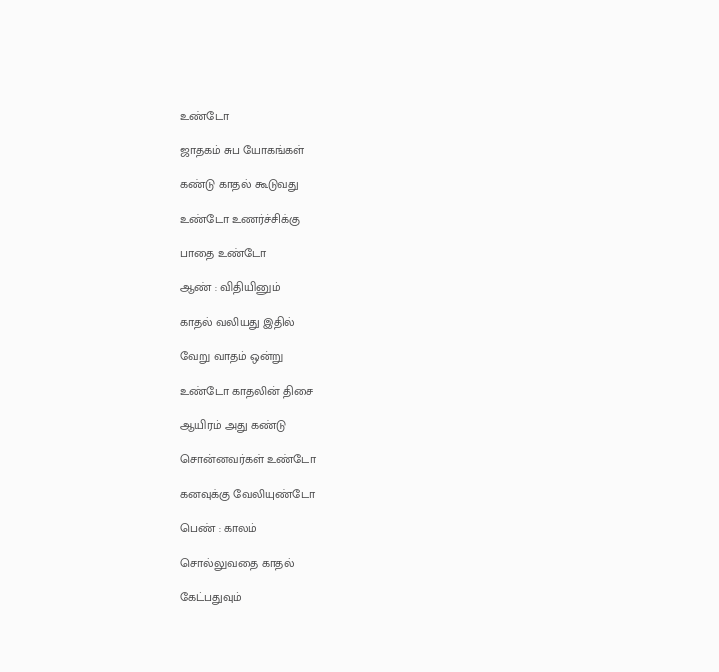உண்டோ

ஜாதகம் சுப யோகங்கள்

கண்டு காதல் கூடுவது

உண்டோ உணர்ச்சிக்கு

பாதை உண்டோ

ஆண் : விதியினும்

காதல் வலியது இதில்

வேறு வாதம் ஒன்று

உண்டோ காதலின் திசை

ஆயிரம் அது கண்டு

சொன்னவர்கள் உண்டோ

கனவுக்கு வேலியுண்டோ

பெண் : காலம்

சொல்லுவதை காதல்

கேட்பதுவும்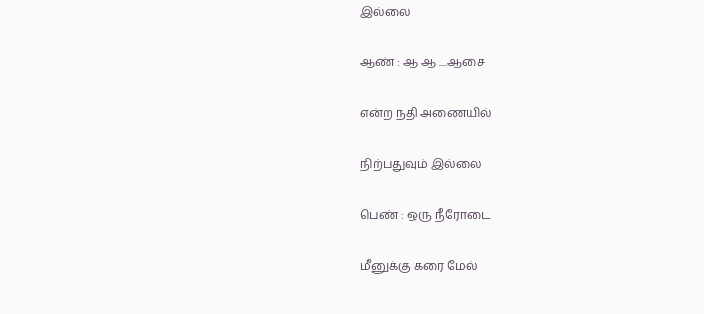இல்லை

ஆண் : ஆ ஆ ....ஆசை

என்ற நதி அணையில்

நிற்பதுவும் இல்லை

பெண் : ஒரு நீரோடை

மீனுக்கு கரை மேல்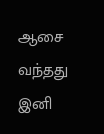ஆசை வந்தது இனி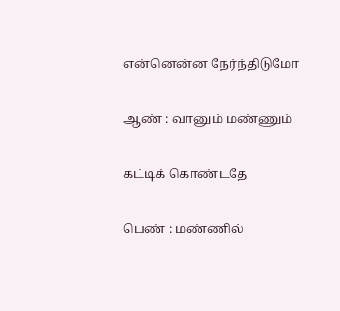என்னென்ன நேர்ந்திடுமோ

ஆண் : வானும் மண்ணும்

கட்டிக் கொண்டதே

பெண் : மண்ணில்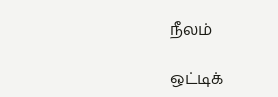நீலம்

ஒட்டிக்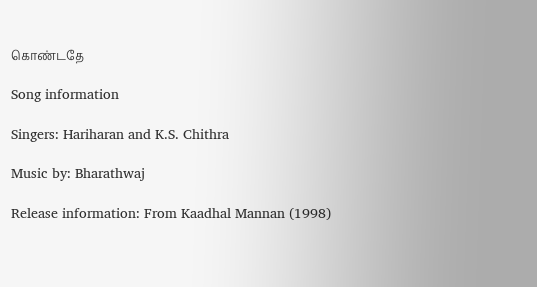கொண்டதே

Song information

Singers: Hariharan and K.S. Chithra

Music by: Bharathwaj

Release information: From Kaadhal Mannan (1998)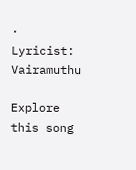· Lyricist: Vairamuthu

Explore this song